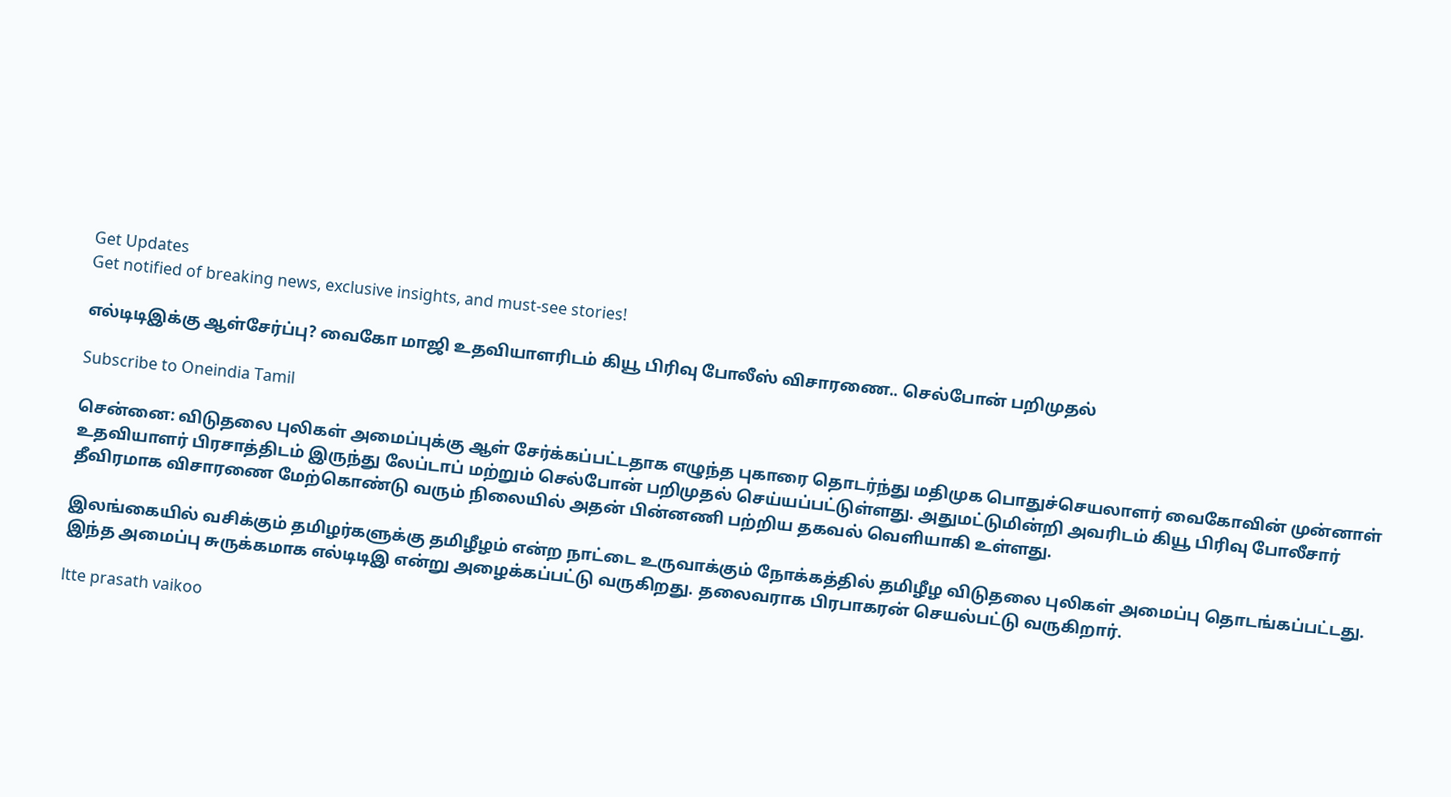Get Updates
Get notified of breaking news, exclusive insights, and must-see stories!

எல்டிடிஇக்கு ஆள்சேர்ப்பு? வைகோ மாஜி உதவியாளரிடம் கியூ பிரிவு போலீஸ் விசாரணை.. செல்போன் பறிமுதல்

Subscribe to Oneindia Tamil

சென்னை: விடுதலை புலிகள் அமைப்புக்கு ஆள் சேர்க்கப்பட்டதாக எழுந்த புகாரை தொடர்ந்து மதிமுக பொதுச்செயலாளர் வைகோவின் முன்னாள் உதவியாளர் பிரசாத்திடம் இருந்து லேப்டாப் மற்றும் செல்போன் பறிமுதல் செய்யப்பட்டுள்ளது. அதுமட்டுமின்றி அவரிடம் கியூ பிரிவு போலீசார் தீவிரமாக விசாரணை மேற்கொண்டு வரும் நிலையில் அதன் பின்னணி பற்றிய தகவல் வெளியாகி உள்ளது.

இலங்கையில் வசிக்கும் தமிழர்களுக்கு தமிழீழம் என்ற நாட்டை உருவாக்கும் நோக்கத்தில் தமிழீழ விடுதலை புலிகள் அமைப்பு தொடங்கப்பட்டது. இந்த அமைப்பு சுருக்கமாக எல்டிடிஇ என்று அழைக்கப்பட்டு வருகிறது. தலைவராக பிரபாகரன் செயல்பட்டு வருகிறார்.

ltte prasath vaikoo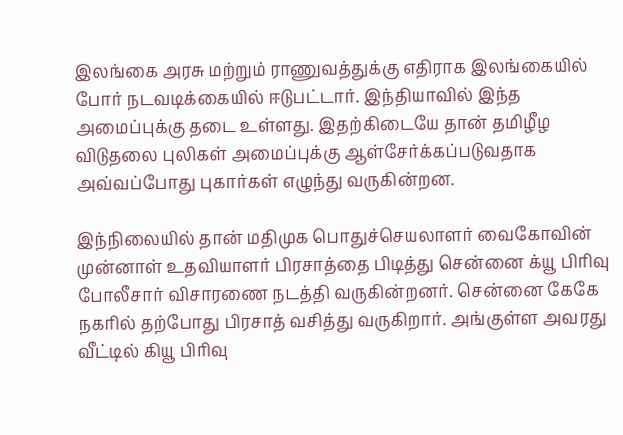இலங்கை அரசு மற்றும் ராணுவத்துக்கு எதிராக இலங்கையில் போர் நடவடிக்கையில் ஈடுபட்டார். இந்தியாவில் இந்த அமைப்புக்கு தடை உள்ளது. இதற்கிடையே தான் தமிழீழ விடுதலை புலிகள் அமைப்புக்கு ஆள்சேர்க்கப்படுவதாக அவ்வப்போது புகார்கள் எழுந்து வருகின்றன.

இந்நிலையில் தான் மதிமுக பொதுச்செயலாளர் வைகோவின் முன்னாள் உதவியாளர் பிரசாத்தை பிடித்து சென்னை க்யூ பிரிவு போலீசார் விசாரணை நடத்தி வருகின்றனர். சென்னை கேகே நகரில் தற்போது பிரசாத் வசித்து வருகிறார். அங்குள்ள அவரது வீட்டில் கியூ பிரிவு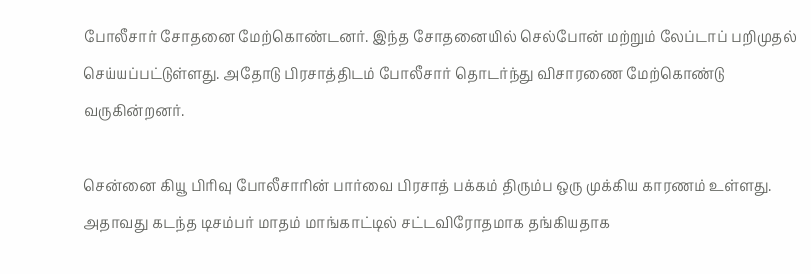போலீசார் சோதனை மேற்கொண்டனர். இந்த சோதனையில் செல்போன் மற்றும் லேப்டாப் பறிமுதல் செய்யப்பட்டுள்ளது. அதோடு பிரசாத்திடம் போலீசார் தொடர்ந்து விசாரணை மேற்கொண்டு வருகின்றனர்.

சென்னை கியூ பிரிவு போலீசாரின் பார்வை பிரசாத் பக்கம் திரும்ப ஒரு முக்கிய காரணம் உள்ளது. அதாவது கடந்த டிசம்பர் மாதம் மாங்காட்டில் சட்டவிரோதமாக தங்கியதாக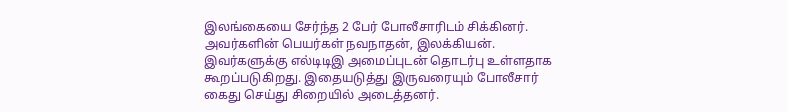இலங்கையை சேர்ந்த 2 பேர் போலீசாரிடம் சிக்கினர். அவர்களின் பெயர்கள் நவநாதன், இலக்கியன். இவர்களுக்கு எல்டிடிஇ அமைப்புடன் தொடர்பு உள்ளதாக கூறப்படுகிறது. இதையடுத்து இருவரையும் போலீசார் கைது செய்து சிறையில் அடைத்தனர்.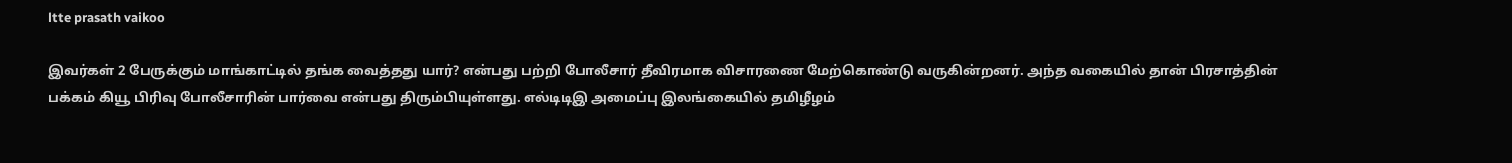ltte prasath vaikoo

இவர்கள் 2 பேருக்கும் மாங்காட்டில் தங்க வைத்தது யார்? என்பது பற்றி போலீசார் தீவிரமாக விசாரணை மேற்கொண்டு வருகின்றனர். அந்த வகையில் தான் பிரசாத்தின் பக்கம் கியூ பிரிவு போலீசாரின் பார்வை என்பது திரும்பியுள்ளது. எல்டிடிஇ அமைப்பு இலங்கையில் தமிழீழம்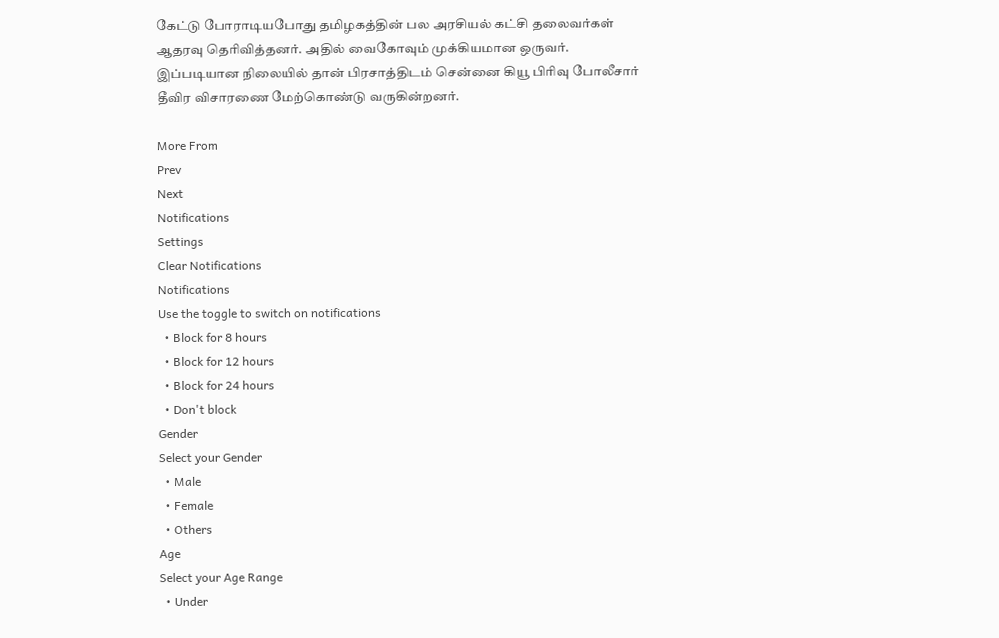கேட்டு போராடியபோது தமிழகத்தின் பல அரசியல் கட்சி தலைவர்கள் ஆதரவு தெரிவித்தனர். அதில் வைகோவும் முக்கியமான ஒருவர். இப்படியான நிலையில் தான் பிரசாத்திடம் சென்னை கியூ பிரிவு போலீசார் தீவிர விசாரணை மேற்கொண்டு வருகின்றனர்.

More From
Prev
Next
Notifications
Settings
Clear Notifications
Notifications
Use the toggle to switch on notifications
  • Block for 8 hours
  • Block for 12 hours
  • Block for 24 hours
  • Don't block
Gender
Select your Gender
  • Male
  • Female
  • Others
Age
Select your Age Range
  • Under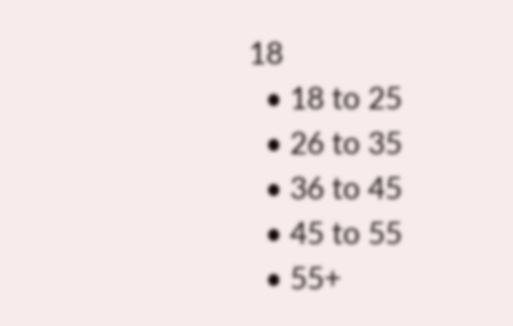18
  • 18 to 25
  • 26 to 35
  • 36 to 45
  • 45 to 55
  • 55+